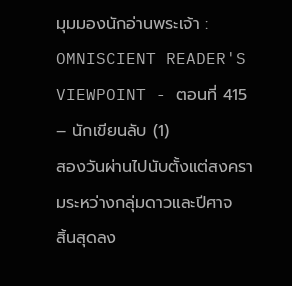มุมมองนักอ่านพระเจ้า : OMNISCIENT READER'S VIEWPOINT - ตอนที่ 415 – นักเขียนลับ (1)
สองวันผ่านไปนับตั้งแต่สงครามระหว่างกลุ่มดาวและปีศาจ
สิ้นสุดลง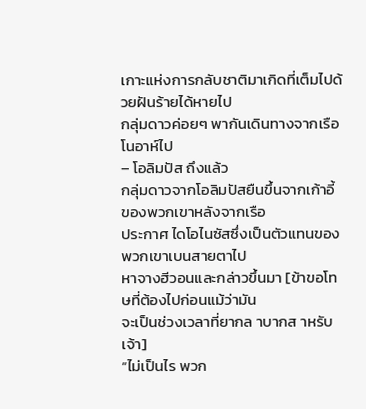เกาะแห่งการกลับชาติมาเกิดที่เต็มไปด้วยฝันร้ายได้หายไป
กลุ่มดาวค่อยๆ พากันเดินทางจากเรือโนอาห์ไป
– โอลิมปัส ถึงแล้ว
กลุ่มดาวจากโอลิมปัสยืนขึ้นจากเก้าอี้ของพวกเขาหลังจากเรือ
ประกาศ ไดโอไนซัสซึ่งเป็นตัวแทนของพวกเขาเบนสายตาไป
หาจางฮีวอนและกล่าวขึ้นมา [ข้าขอโทษที่ต้องไปก่อนแม้ว่ามัน
จะเป็นช่วงเวลาที่ยากล าบากส าหรับเจ้า]
“ไม่เป็นไร พวก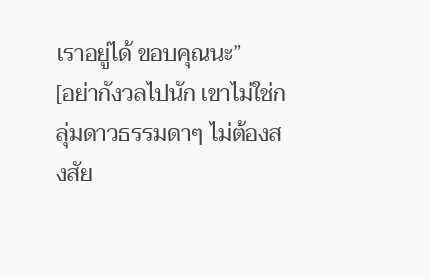เราอยู่ได้ ขอบคุณนะ”
[อย่ากังวลไปนัก เขาไม่ใช่กลุ่มดาวธรรมดาๆ ไม่ต้องสงสัย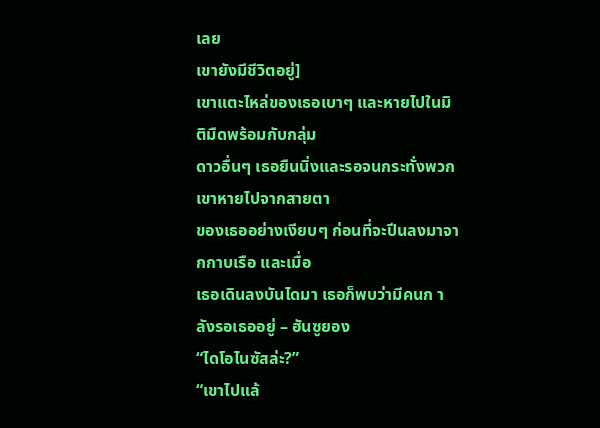เลย
เขายังมีชีวิตอยู่]
เขาแตะไหล่ของเธอเบาๆ และหายไปในมิติมืดพร้อมกับกลุ่ม
ดาวอื่นๆ เธอยืนนิ่งและรอจนกระทั่งพวกเขาหายไปจากสายตา
ของเธออย่างเงียบๆ ก่อนที่จะปีนลงมาจากกาบเรือ และเมื่อ
เธอเดินลงบันไดมา เธอก็พบว่ามีคนก าลังรอเธออยู่ – ฮันซูยอง
“ไดโอไนซัสล่ะ?”
“เขาไปแล้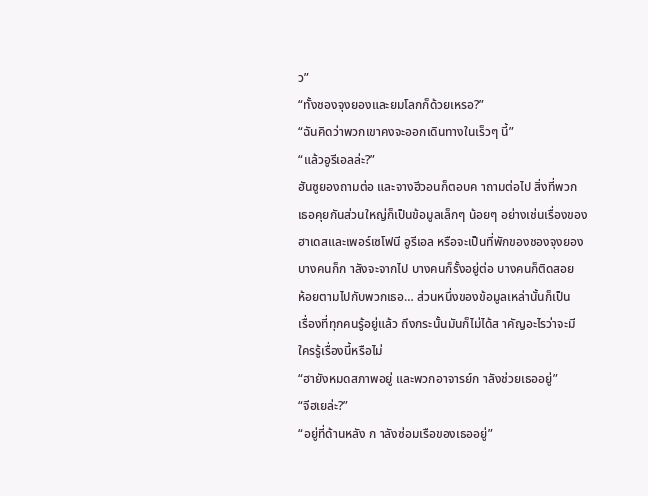ว”
“ทั้งชองจุงยองและยมโลกก็ด้วยเหรอ?”
“ฉันคิดว่าพวกเขาคงจะออกเดินทางในเร็วๆ นี้”
“แล้วอูรีเอลล่ะ?”
ฮันซูยองถามต่อ และจางฮีวอนก็ตอบค าถามต่อไป สิ่งที่พวก
เธอคุยกันส่วนใหญ่ก็เป็นข้อมูลเล็กๆ น้อยๆ อย่างเช่นเรื่องของ
ฮาเดสและเพอร์เซโฟนี อูรีเอล หรือจะเป็นที่พักของชองจุงยอง
บางคนก็ก าลังจะจากไป บางคนก็รั้งอยู่ต่อ บางคนก็ติดสอย
ห้อยตามไปกับพวกเธอ… ส่วนหนึ่งของข้อมูลเหล่านั้นก็เป็น
เรื่องที่ทุกคนรู้อยู่แล้ว ถึงกระนั้นมันก็ไม่ได้ส าคัญอะไรว่าจะมี
ใครรู้เรื่องนี้หรือไม่
“ฮายังหมดสภาพอยู่ และพวกอาจารย์ก าลังช่วยเธออยู่”
“จีฮเยล่ะ?”
“อยู่ที่ด้านหลัง ก าลังซ่อมเรือของเธออยู่”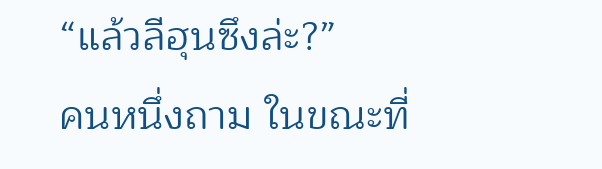“แล้วลีฮุนซึงล่ะ?”
คนหนึ่งถาม ในขณะที่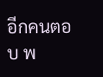อีกคนตอบ พ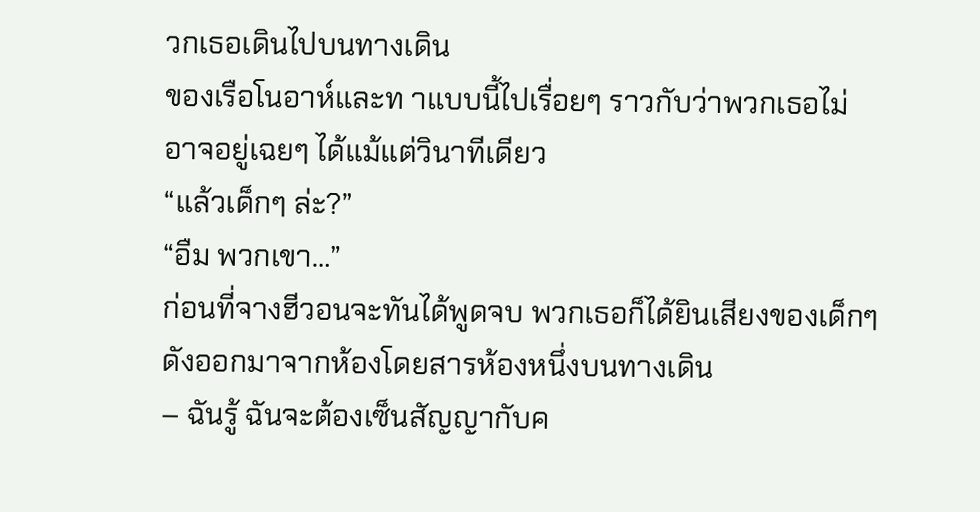วกเธอเดินไปบนทางเดิน
ของเรือโนอาห์และท าแบบนี้ไปเรื่อยๆ ราวกับว่าพวกเธอไม่
อาจอยู่เฉยๆ ได้แม้แต่วินาทีเดียว
“แล้วเด็กๆ ล่ะ?”
“อืม พวกเขา…”
ก่อนที่จางฮีวอนจะทันได้พูดจบ พวกเธอก็ได้ยินเสียงของเด็กๆ
ดังออกมาจากห้องโดยสารห้องหนึ่งบนทางเดิน
– ฉันรู้ ฉันจะต้องเซ็นสัญญากับค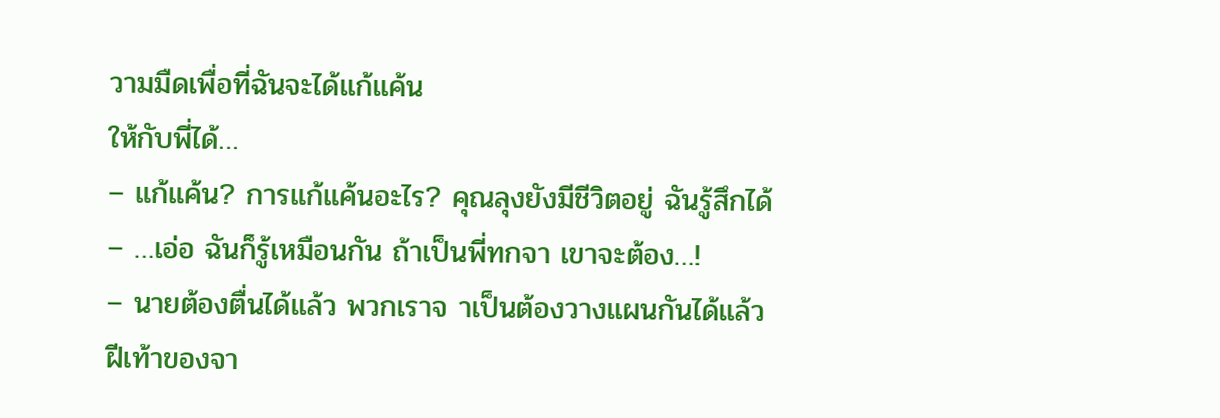วามมืดเพื่อที่ฉันจะได้แก้แค้น
ให้กับพี่ได้…
– แก้แค้น? การแก้แค้นอะไร? คุณลุงยังมีชีวิตอยู่ ฉันรู้สึกได้
– …เอ่อ ฉันก็รู้เหมือนกัน ถ้าเป็นพี่ทกจา เขาจะต้อง…!
– นายต้องตื่นได้แล้ว พวกเราจ าเป็นต้องวางแผนกันได้แล้ว
ฝีเท้าของจา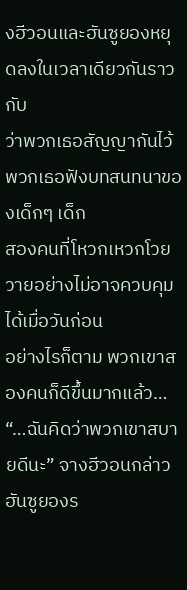งฮีวอนและฮันซูยองหยุดลงในเวลาเดียวกันราวกับ
ว่าพวกเธอสัญญากันไว้ พวกเธอฟังบทสนทนาของเด็กๆ เด็ก
สองคนที่โหวกเหวกโวยวายอย่างไม่อาจควบคุมได้เมื่อวันก่อน
อย่างไรก็ตาม พวกเขาสองคนก็ดีขึ้นมากแล้ว…
“…ฉันคิดว่าพวกเขาสบายดีนะ” จางฮีวอนกล่าว
ฮันซูยองร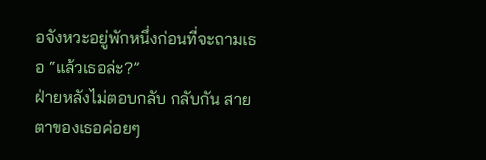อจังหวะอยู่พักหนึ่งก่อนที่จะถามเธอ “แล้วเธอล่ะ?”
ฝ่ายหลังไม่ตอบกลับ กลับกัน สายตาของเธอค่อยๆ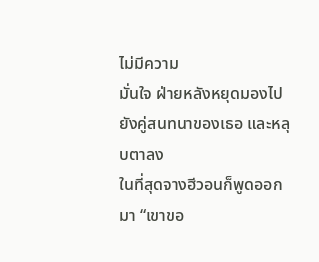ไม่มีความ
มั่นใจ ฝ่ายหลังหยุดมองไปยังคู่สนทนาของเธอ และหลุบตาลง
ในที่สุดจางฮีวอนก็พูดออกมา “เขาขอ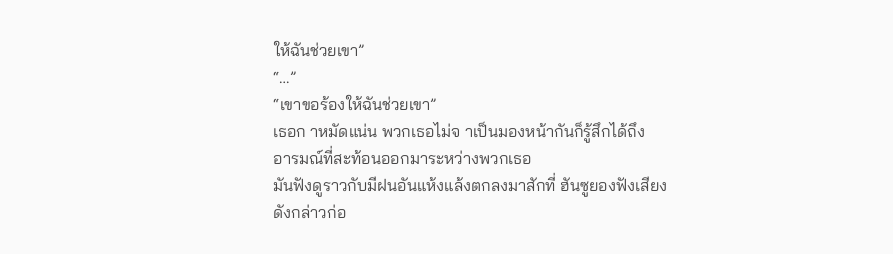ให้ฉันช่วยเขา”
“…”
“เขาขอร้องให้ฉันช่วยเขา”
เธอก าหมัดแน่น พวกเธอไม่จ าเป็นมองหน้ากันก็รู้สึกได้ถึง
อารมณ์ที่สะท้อนออกมาระหว่างพวกเธอ
มันฟังดูราวกับมีฝนอันแห้งแล้งตกลงมาสักที่ ฮันซูยองฟังเสียง
ดังกล่าวก่อ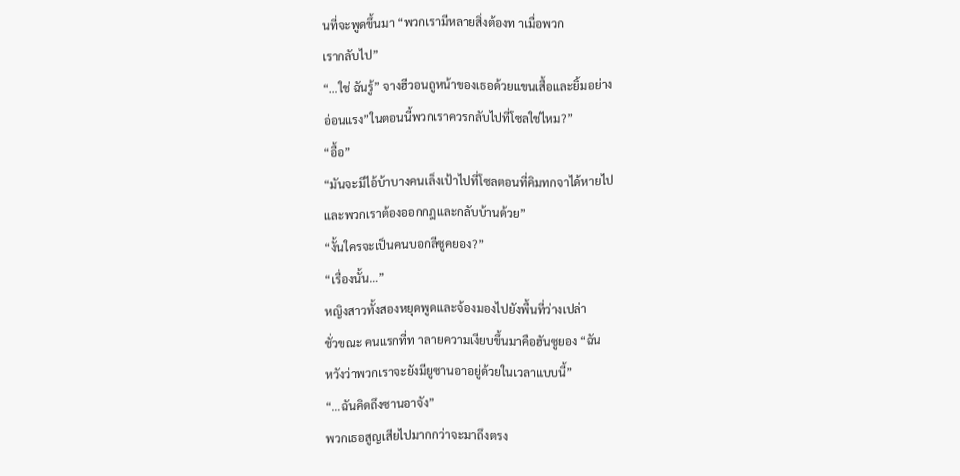นที่จะพูดขึ้นมา “พวกเรามีหลายสิ่งต้องท าเมื่อพวก
เรากลับไป”
“…ใช่ ฉันรู้” จางฮีวอนถูหน้าของเธอด้วยแขนเสื้อและยิ้มอย่าง
อ่อนแรง”ในตอนนี้พวกเราควรกลับไปที่โซลใช่ไหม?”
“อื้อ”
“มันจะมีไอ้บ้าบางคนเล็งเป้าไปที่โซลตอนที่คิมทกจาได้หายไป
และพวกเราต้องออกกฎและกลับบ้านด้วย”
“งั้นใครจะเป็นคนบอกลีซูคยอง?”
“เรื่องนั้น…”
หญิงสาวทั้งสองหยุดพูดและจ้องมองไปยังพื้นที่ว่างเปล่า
ชั่วขณะ คนแรกที่ท าลายความเงียบขึ้นมาคือฮันซูยอง “ฉัน
หวังว่าพวกเราจะยังมียูซานอาอยู่ด้วยในเวลาแบบนี้”
“…ฉันคิดถึงซานอาจัง”
พวกเธอสูญเสียไปมากกว่าจะมาถึงตรง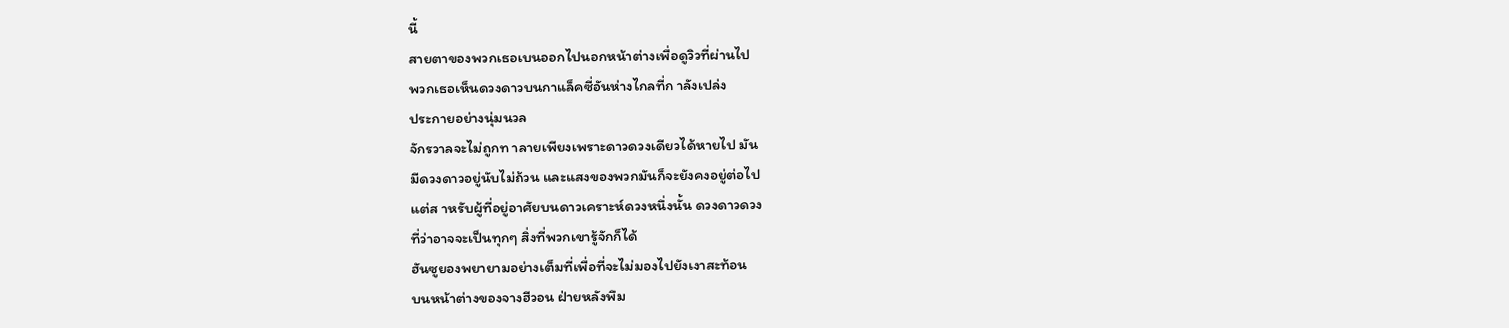นี้
สายตาของพวกเธอเบนออกไปนอกหน้าต่างเพื่อดูวิวที่ผ่านไป
พวกเธอเห็นดวงดาวบนกาแล็คซี่อันห่างไกลที่ก าลังเปล่ง
ประกายอย่างนุ่มนวล
จักรวาลจะไม่ถูกท าลายเพียงเพราะดาวดวงเดียวได้หายไป มัน
มีดวงดาวอยู่นับไม่ถ้วน และแสงของพวกมันก็จะยังคงอยู่ต่อไป
แต่ส าหรับผู้ที่อยู่อาศัยบนดาวเคราะห์ดวงหนึ่งนั้น ดวงดาวดวง
ที่ว่าอาจจะเป็นทุกๆ สิ่งที่พวกเขารู้จักก็ได้
ฮันซูยองพยายามอย่างเต็มที่เพื่อที่จะไม่มองไปยังเงาสะท้อน
บนหน้าต่างของจางฮีวอน ฝ่ายหลังพึม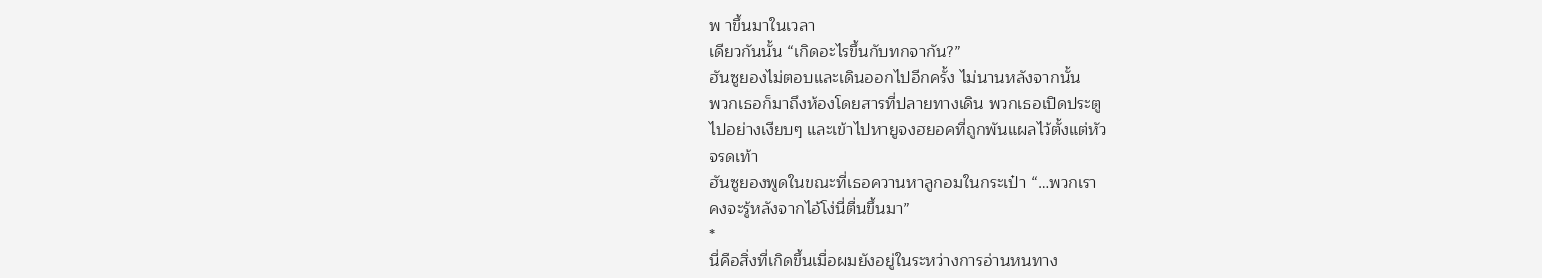พ าขึ้นมาในเวลา
เดียวกันนั้น “เกิดอะไรขึ้นกับทกจากัน?”
ฮันซูยองไม่ตอบและเดินออกไปอีกครั้ง ไม่นานหลังจากนั้น
พวกเธอก็มาถึงห้องโดยสารที่ปลายทางเดิน พวกเธอเปิดประตู
ไปอย่างเงียบๆ และเข้าไปหายูจงฮยอคที่ถูกพันแผลไว้ตั้งแต่หัว
จรดเท้า
ฮันซูยองพูดในขณะที่เธอควานหาลูกอมในกระเป๋า “…พวกเรา
คงจะรู้หลังจากไอ้โง่นี่ตื่นขึ้นมา”
*
นี่คือสิ่งที่เกิดขึ้นเมื่อผมยังอยู่ในระหว่างการอ่านหนทาง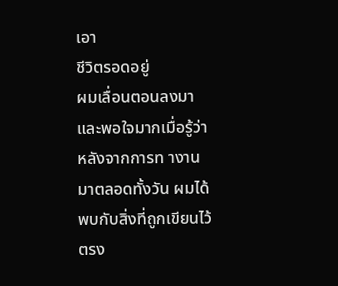เอา
ชีวิตรอดอยู่
ผมเลื่อนตอนลงมา และพอใจมากเมื่อรู้ว่าหลังจากการท างาน
มาตลอดทั้งวัน ผมได้พบกับสิ่งที่ถูกเขียนไว้ตรง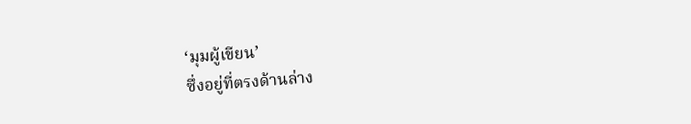‘มุมผู้เขียน’
ซึ่งอยู่ที่ตรงด้านล่าง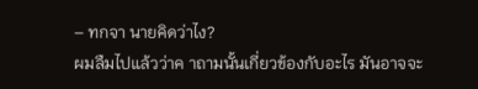– ทกจา นายคิดว่าไง?
ผมลืมไปแล้วว่าค าถามนั้นเกี่ยวข้องกับอะไร มันอาจจะ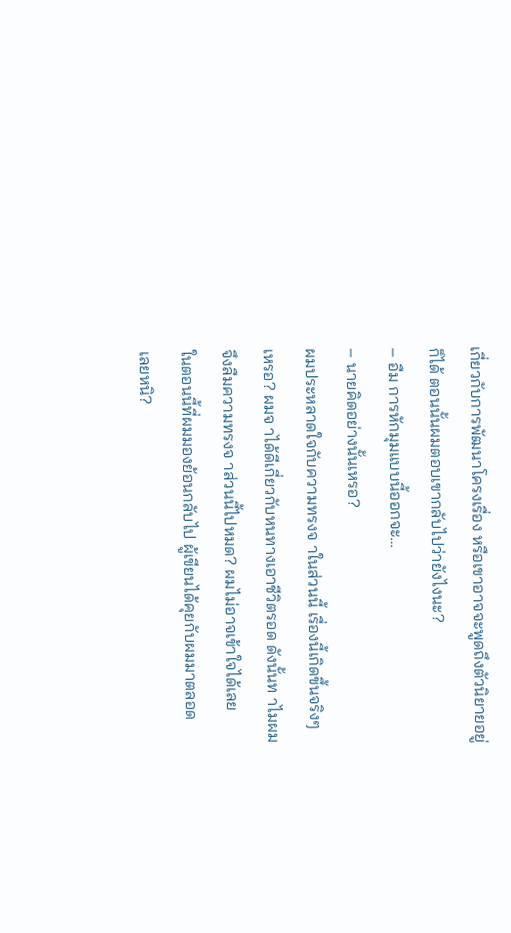เกี่ยวกับการพัฒนาโครงเรื่อง หรือเขาอาจจะพูดถึงตัวนิยายอยู่
ก็ได้ ตอนนั้นผมตอบเขากลับไปว่ายังไงนะ?
– อืม การหักมุมแบบนี้ออกจะ…
– นายคิดอย่างนั้นเหรอ?
ผมประหลาดใจกับความทรงจ าในส่วนนี้ เรื่องนี้เกิดขึ้นจริงๆ
เหรอ? ผมจ าได้ดีเกี่ยวกับหนทางเอาชีวิตรอด ดังนั้นท าไมผม
จึงลืมความทรงจ าส่วนนี้ไปหมด? ผมไม่อาจเข้าใจได้เลย
ในตอนนี้ที่ผมมองย้อนกลับไป ผู้เขียนได้คุยกับผมมาตลอด
เลยหนิ?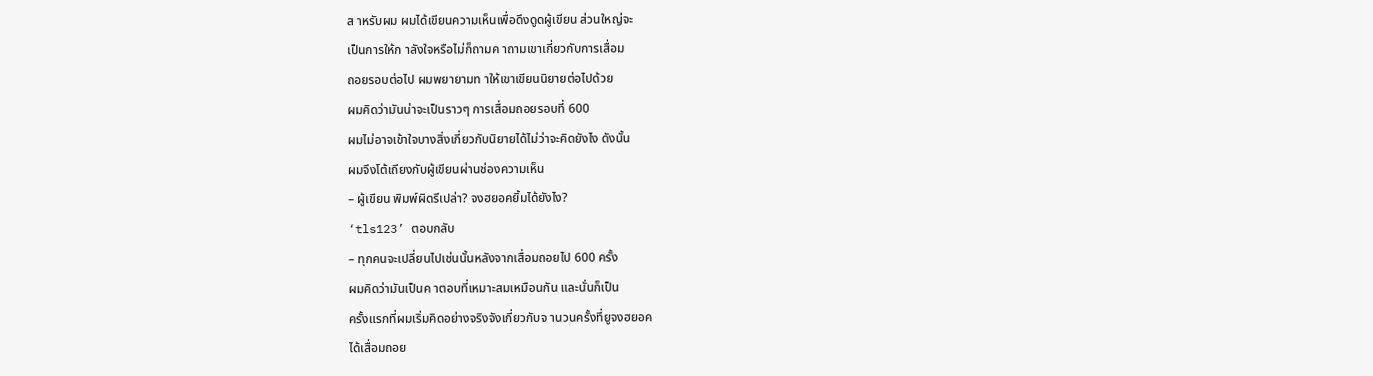ส าหรับผม ผมได้เขียนความเห็นเพื่อดึงดูดผู้เขียน ส่วนใหญ่จะ
เป็นการให้ก าลังใจหรือไม่ก็ถามค าถามเขาเกี่ยวกับการเสื่อม
ถอยรอบต่อไป ผมพยายามท าให้เขาเขียนนิยายต่อไปด้วย
ผมคิดว่ามันน่าจะเป็นราวๆ การเสื่อมถอยรอบที่ 600
ผมไม่อาจเข้าใจบางสิ่งเกี่ยวกับนิยายได้ไม่ว่าจะคิดยังไง ดังนั้น
ผมจึงโต้เถียงกับผู้เขียนผ่านช่องความเห็น
– ผู้เขียน พิมพ์ผิดรึเปล่า? จงฮยอคยิ้มได้ยังไง?
‘tls123’ ตอบกลับ
– ทุกคนจะเปลี่ยนไปเช่นนั้นหลังจากเสื่อมถอยไป 600 ครั้ง
ผมคิดว่ามันเป็นค าตอบที่เหมาะสมเหมือนกัน และนั่นก็เป็น
ครั้งแรกที่ผมเริ่มคิดอย่างจริงจังเกี่ยวกับจ านวนครั้งที่ยูจงฮยอค
ได้เสื่อมถอย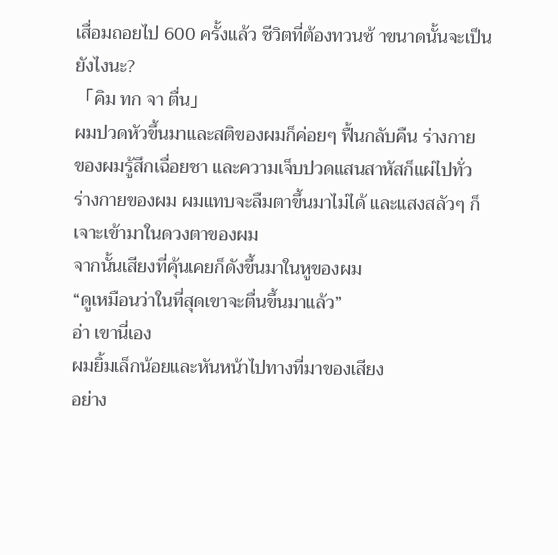เสื่อมถอยไป 600 ครั้งแล้ว ชีวิตที่ต้องทวนซ้ าขนาดนั้นจะเป็น
ยังไงนะ?
「คิม ทก จา ตื่น」
ผมปวดหัวขึ้นมาและสติของผมก็ค่อยๆ ฟื้นกลับคืน ร่างกาย
ของผมรู้สึกเฉื่อยชา และความเจ็บปวดแสนสาหัสก็แผ่ไปทั่ว
ร่างกายของผม ผมแทบจะลืมตาขึ้นมาไม่ได้ และแสงสลัวๆ ก็
เจาะเข้ามาในดวงตาของผม
จากนั้นเสียงที่คุ้นเคยก็ดังขึ้นมาในหูของผม
“ดูเหมือนว่าในที่สุดเขาจะตื่นขึ้นมาแล้ว”
อ่า เขานี่เอง
ผมยิ้มเล็กน้อยและหันหน้าไปทางที่มาของเสียง
อย่าง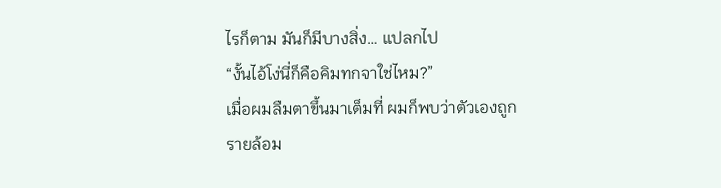ไรก็ตาม มันก็มีบางสิ่ง… แปลกไป
“งั้นไอ้โง่นี่ก็คือคิมทกจาใช่ไหม?”
เมื่อผมลืมตาขึ้นมาเต็มที่ ผมก็พบว่าตัวเองถูกรายล้อม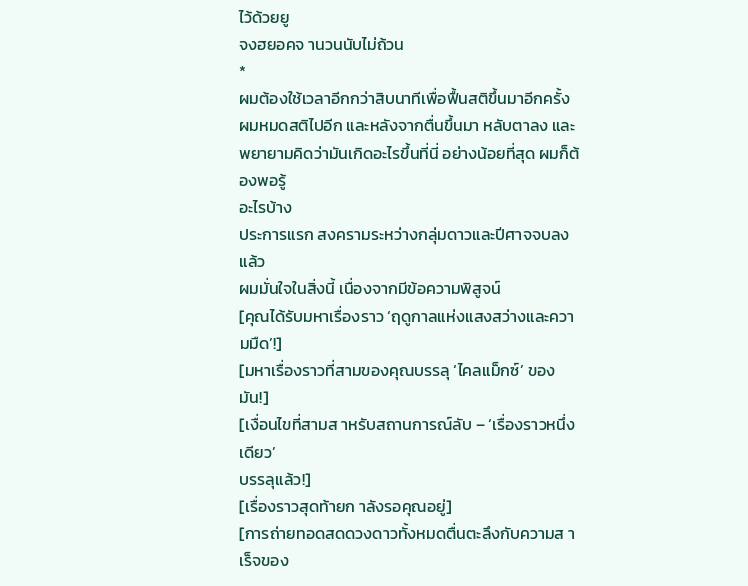ไว้ด้วยยู
จงฮยอคจ านวนนับไม่ถ้วน
*
ผมต้องใช้เวลาอีกกว่าสิบนาทีเพื่อฟื้นสติขึ้นมาอีกครั้ง
ผมหมดสติไปอีก และหลังจากตื่นขึ้นมา หลับตาลง และ
พยายามคิดว่ามันเกิดอะไรขึ้นที่นี่ อย่างน้อยที่สุด ผมก็ต้องพอรู้
อะไรบ้าง
ประการแรก สงครามระหว่างกลุ่มดาวและปีศาจจบลงแล้ว
ผมมั่นใจในสิ่งนี้ เนื่องจากมีข้อความพิสูจน์
[คุณได้รับมหาเรื่องราว ‘ฤดูกาลแห่งแสงสว่างและความมืด’!]
[มหาเรื่องราวที่สามของคุณบรรลุ ‘ไคลแม็กซ์’ ของมัน!]
[เงื่อนไขที่สามส าหรับสถานการณ์ลับ – ‘เรื่องราวหนึ่งเดียว’
บรรลุแล้ว!]
[เรื่องราวสุดท้ายก าลังรอคุณอยู่]
[การถ่ายทอดสดดวงดาวทั้งหมดตื่นตะลึงกับความส าเร็จของ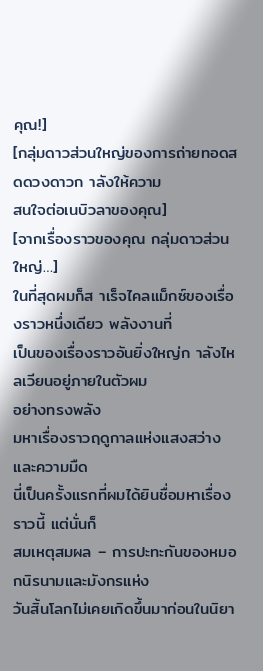คุณ!]
[กลุ่มดาวส่วนใหญ่ของการถ่ายทอดสดดวงดาวก าลังให้ความ
สนใจต่อเนบิวลาของคุณ]
[จากเรื่องราวของคุณ กลุ่มดาวส่วนใหญ่…]
ในที่สุดผมก็ส าเร็จไคลแม็กซ์ของเรื่องราวหนึ่งเดียว พลังงานที่
เป็นของเรื่องราวอันยิ่งใหญ่ก าลังไหลเวียนอยู่ภายในตัวผม
อย่างทรงพลัง
มหาเรื่องราวฤดูกาลแห่งแสงสว่างและความมืด
นี่เป็นครั้งแรกที่ผมได้ยินชื่อมหาเรื่องราวนี้ แต่นั่นก็
สมเหตุสมผล – การปะทะกันของหมอกนิรนามและมังกรแห่ง
วันสิ้นโลกไม่เคยเกิดขึ้นมาก่อนในนิยา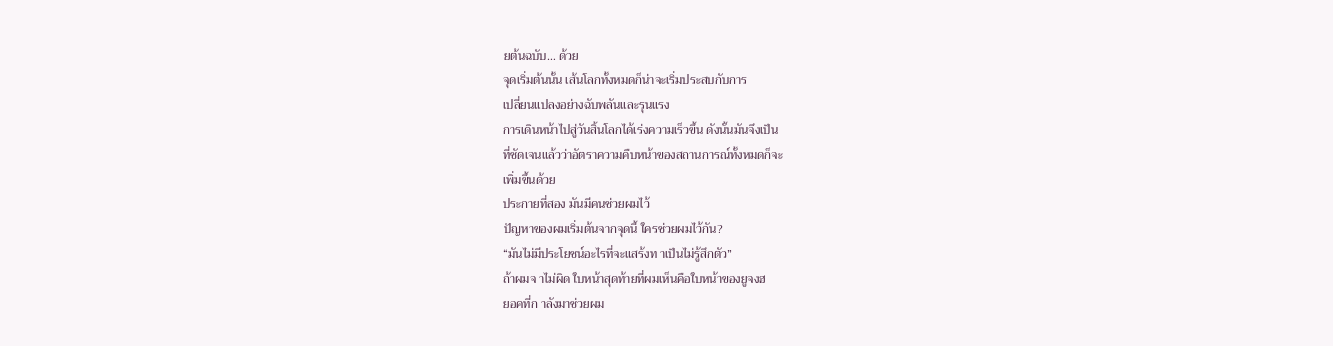ยต้นฉบับ… ด้วย
จุดเริ่มต้นนั้น เส้นโลกทั้งหมดก็น่าจะเริ่มประสบกับการ
เปลี่ยนแปลงอย่างฉับพลันและรุนแรง
การเดินหน้าไปสู่วันสิ้นโลกได้เร่งความเร็วขึ้น ดังนั้นมันจึงเป็น
ที่ชัดเจนแล้วว่าอัตราความคืบหน้าของสถานการณ์ทั้งหมดก็จะ
เพิ่มขึ้นด้วย
ประกายที่สอง มันมีคนช่วยผมไว้
ปัญหาของผมเริ่มต้นจากจุดนี้ ใครช่วยผมไว้กัน?
“มันไม่มีประโยชน์อะไรที่จะแสร้งท าเป็นไม่รู้สึกตัว”
ถ้าผมจ าไม่ผิด ใบหน้าสุดท้ายที่ผมเห็นคือใบหน้าของยูจงฮ
ยอคที่ก าลังมาช่วยผม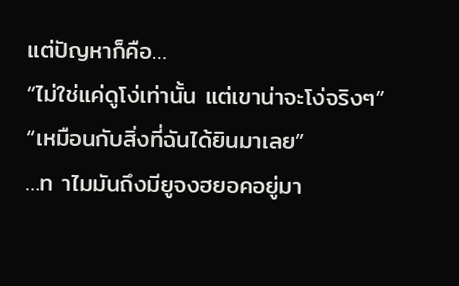แต่ปัญหาก็คือ…
“ไม่ใช่แค่ดูโง่เท่านั้น แต่เขาน่าจะโง่จริงๆ”
“เหมือนกับสิ่งที่ฉันได้ยินมาเลย”
…ท าไมมันถึงมียูจงฮยอคอยู่มา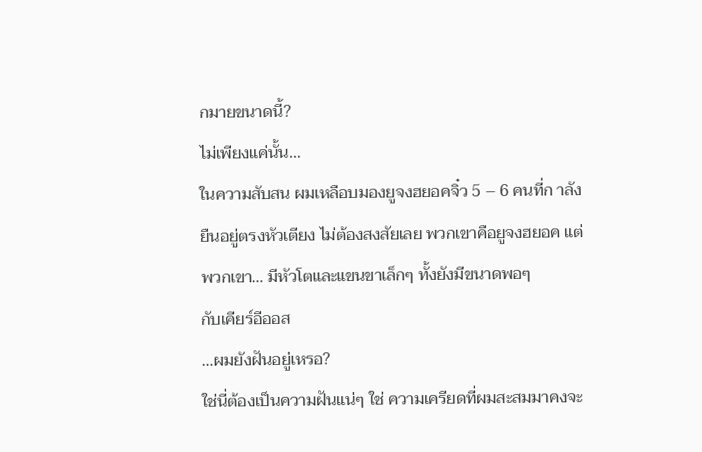กมายขนาดนี้?
ไม่เพียงแค่นั้น…
ในความสับสน ผมเหลือบมองยูจงฮยอคจิ๋ว 5 – 6 คนที่ก าลัง
ยืนอยู่ตรงหัวเตียง ไม่ต้องสงสัยเลย พวกเขาคือยูจงฮยอค แต่
พวกเขา… มีหัวโตและแขนขาเล็กๆ ทั้งยังมีขนาดพอๆ
กับเคียร์อีออส
…ผมยังฝันอยู่เหรอ?
ใช่นี่ต้องเป็นความฝันแน่ๆ ใช่ ความเครียดที่ผมสะสมมาคงจะ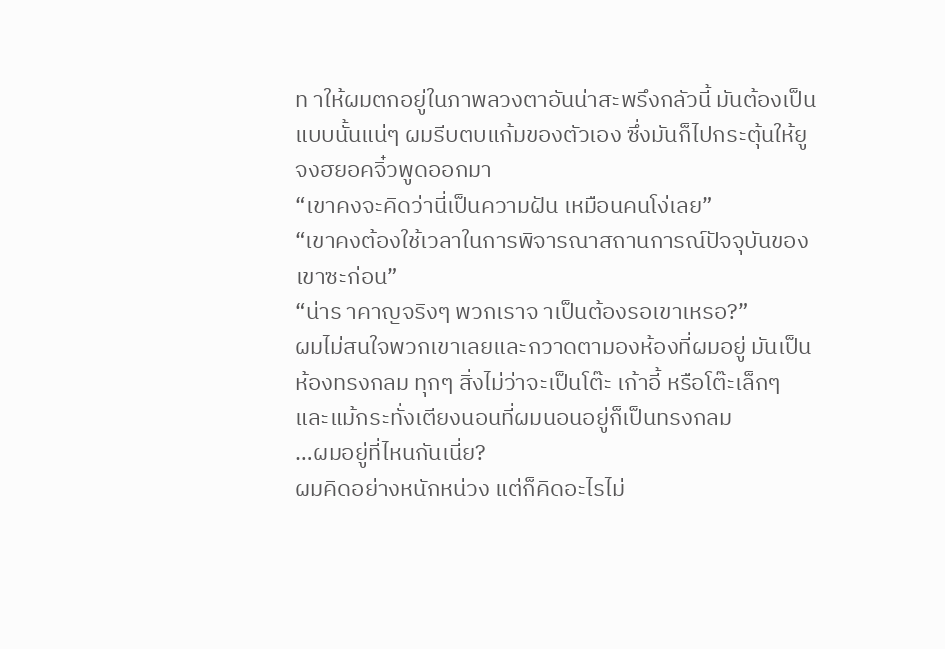ท าให้ผมตกอยู่ในภาพลวงตาอันน่าสะพรึงกลัวนี้ มันต้องเป็น
แบบนั้นแน่ๆ ผมรีบตบแก้มของตัวเอง ซึ่งมันก็ไปกระตุ้นให้ยู
จงฮยอคจิ๋วพูดออกมา
“เขาคงจะคิดว่านี่เป็นความฝัน เหมือนคนโง่เลย”
“เขาคงต้องใช้เวลาในการพิจารณาสถานการณ์ปัจจุบันของ
เขาซะก่อน”
“น่าร าคาญจริงๆ พวกเราจ าเป็นต้องรอเขาเหรอ?”
ผมไม่สนใจพวกเขาเลยและกวาดตามองห้องที่ผมอยู่ มันเป็น
ห้องทรงกลม ทุกๆ สิ่งไม่ว่าจะเป็นโต๊ะ เก้าอี้ หรือโต๊ะเล็กๆ
และแม้กระทั่งเตียงนอนที่ผมนอนอยู่ก็เป็นทรงกลม
…ผมอยู่ที่ไหนกันเนี่ย?
ผมคิดอย่างหนักหน่วง แต่ก็คิดอะไรไม่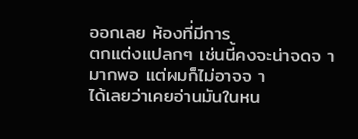ออกเลย ห้องที่มีการ
ตกแต่งแปลกๆ เช่นนี้คงจะน่าจดจ ามากพอ แต่ผมก็ไม่อาจจ า
ได้เลยว่าเคยอ่านมันในหน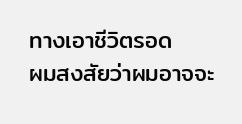ทางเอาชีวิตรอด
ผมสงสัยว่าผมอาจจะ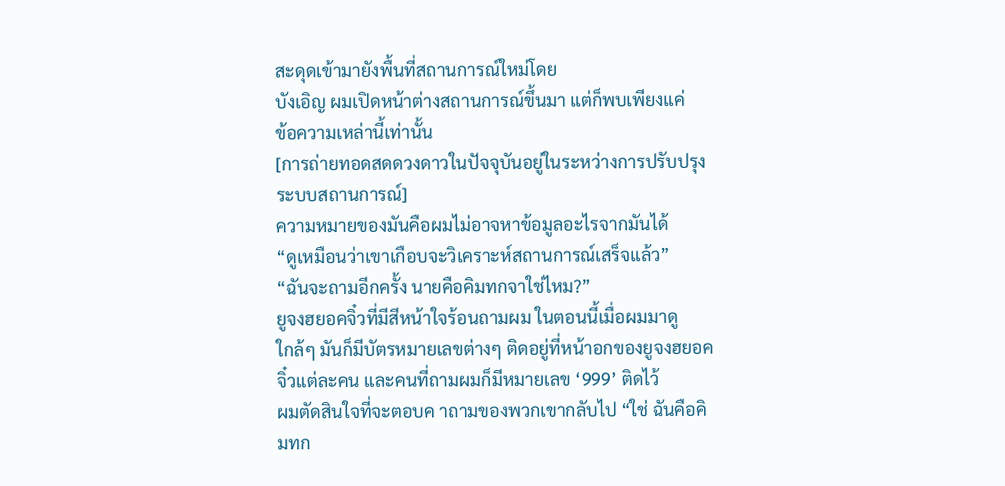สะดุดเข้ามายังพื้นที่สถานการณ์ใหม่โดย
บังเอิญ ผมเปิดหน้าต่างสถานการณ์ขึ้นมา แต่ก็พบเพียงแค่
ข้อความเหล่านี้เท่านั้น
[การถ่ายทอดสดดวงดาวในปัจจุบันอยู่ในระหว่างการปรับปรุง
ระบบสถานการณ์]
ความหมายของมันคือผมไม่อาจหาข้อมูลอะไรจากมันได้
“ดูเหมือนว่าเขาเกือบจะวิเคราะห์สถานการณ์เสร็จแล้ว”
“ฉันจะถามอีกครั้ง นายคือคิมทกจาใช่ไหม?”
ยูจงฮยอคจิ๋วที่มีสีหน้าใจร้อนถามผม ในตอนนี้เมื่อผมมาดู
ใกล้ๆ มันก็มีบัตรหมายเลขต่างๆ ติดอยู่ที่หน้าอกของยูจงฮยอค
จิ๋วแต่ละคน และคนที่ถามผมก็มีหมายเลข ‘999’ ติดไว้
ผมตัดสินใจที่จะตอบค าถามของพวกเขากลับไป “ใช่ ฉันคือคิ
มทก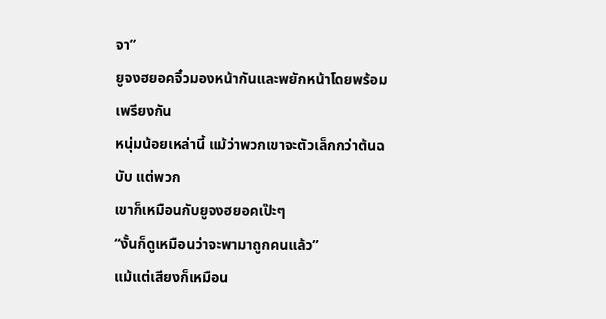จา”
ยูจงฮยอคจิ๋วมองหน้ากันและพยักหน้าโดยพร้อมเพรียงกัน
หนุ่มน้อยเหล่านี้ แม้ว่าพวกเขาจะตัวเล็กกว่าต้นฉบับ แต่พวก
เขาก็เหมือนกับยูจงฮยอคเป๊ะๆ
“งั้นก็ดูเหมือนว่าจะพามาถูกคนแล้ว”
แม้แต่เสียงก็เหมือน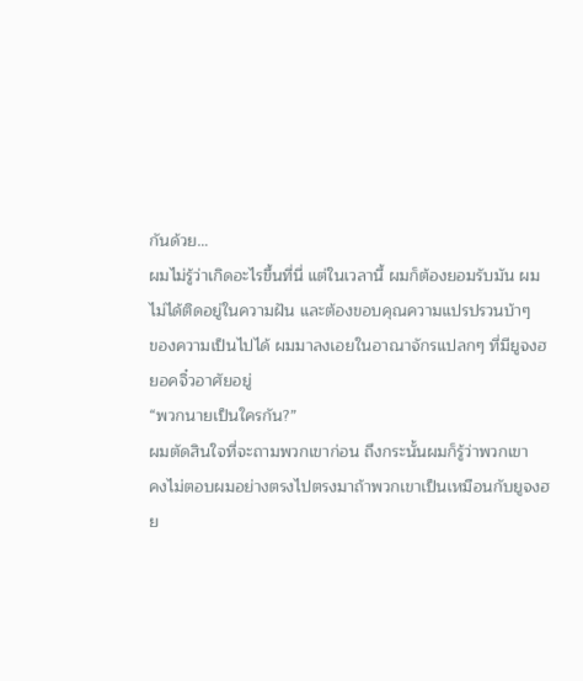กันด้วย…
ผมไม่รู้ว่าเกิดอะไรขึ้นที่นี่ แต่ในเวลานี้ ผมก็ต้องยอมรับมัน ผม
ไม่ได้ติดอยู่ในความฝัน และต้องขอบคุณความแปรปรวนบ้าๆ
ของความเป็นไปได้ ผมมาลงเอยในอาณาจักรแปลกๆ ที่มียูจงฮ
ยอคจิ๋วอาศัยอยู่
“พวกนายเป็นใครกัน?”
ผมตัดสินใจที่จะถามพวกเขาก่อน ถึงกระนั้นผมก็รู้ว่าพวกเขา
คงไม่ตอบผมอย่างตรงไปตรงมาถ้าพวกเขาเป็นเหมือนกับยูจงฮ
ย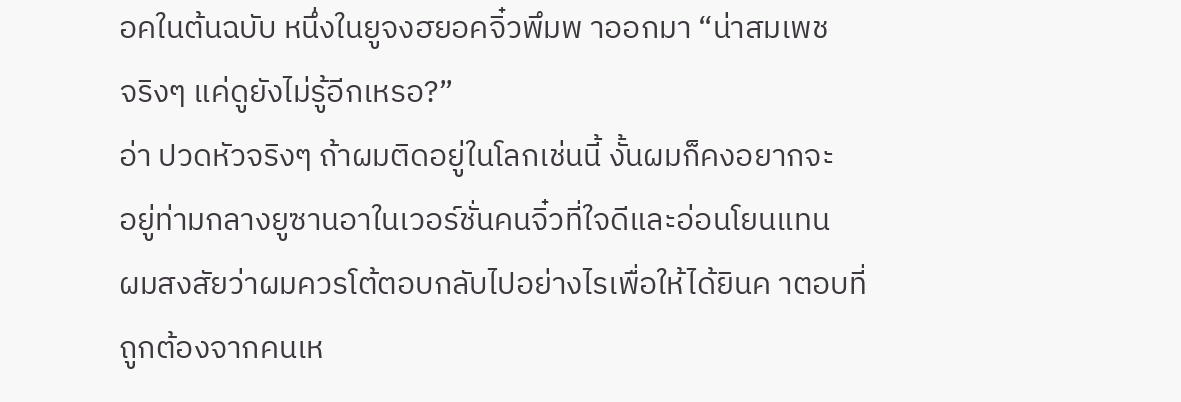อคในต้นฉบับ หนึ่งในยูจงฮยอคจิ๋วพึมพ าออกมา “น่าสมเพช
จริงๆ แค่ดูยังไม่รู้อีกเหรอ?”
อ่า ปวดหัวจริงๆ ถ้าผมติดอยู่ในโลกเช่นนี้ งั้นผมก็คงอยากจะ
อยู่ท่ามกลางยูซานอาในเวอร์ชั่นคนจิ๋วที่ใจดีและอ่อนโยนแทน
ผมสงสัยว่าผมควรโต้ตอบกลับไปอย่างไรเพื่อให้ได้ยินค าตอบที่
ถูกต้องจากคนเห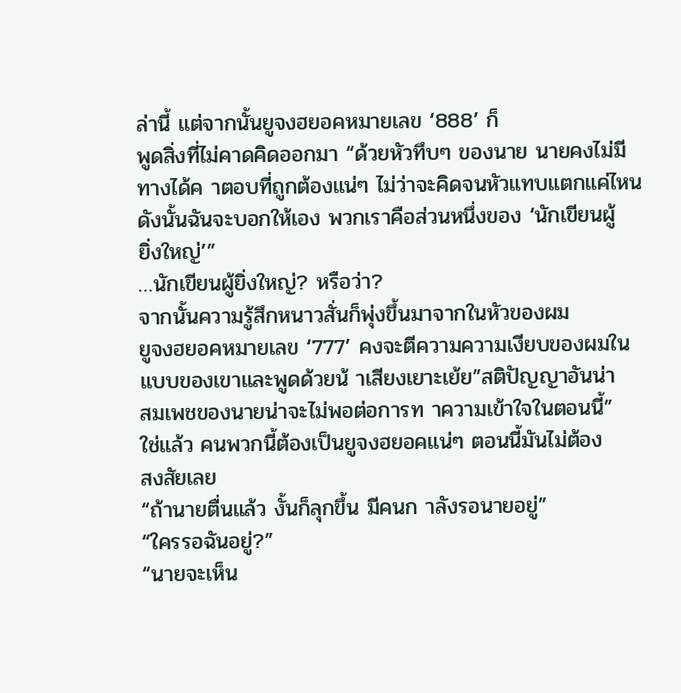ล่านี้ แต่จากนั้นยูจงฮยอคหมายเลข ‘888’ ก็
พูดสิ่งที่ไม่คาดคิดออกมา “ด้วยหัวทึบๆ ของนาย นายคงไม่มี
ทางได้ค าตอบที่ถูกต้องแน่ๆ ไม่ว่าจะคิดจนหัวแทบแตกแค่ไหน
ดังนั้นฉันจะบอกให้เอง พวกเราคือส่วนหนึ่งของ ‘นักเขียนผู้
ยิ่งใหญ่’”
…นักเขียนผู้ยิ่งใหญ่? หรือว่า?
จากนั้นความรู้สึกหนาวสั่นก็พุ่งขึ้นมาจากในหัวของผม
ยูจงฮยอคหมายเลข ‘777’ คงจะตีความความเงียบของผมใน
แบบของเขาและพูดด้วยน้ าเสียงเยาะเย้ย”สติปัญญาอันน่า
สมเพชของนายน่าจะไม่พอต่อการท าความเข้าใจในตอนนี้”
ใช่แล้ว คนพวกนี้ต้องเป็นยูจงฮยอคแน่ๆ ตอนนี้มันไม่ต้อง
สงสัยเลย
“ถ้านายตื่นแล้ว งั้นก็ลุกขึ้น มีคนก าลังรอนายอยู่”
“ใครรอฉันอยู่?”
“นายจะเห็น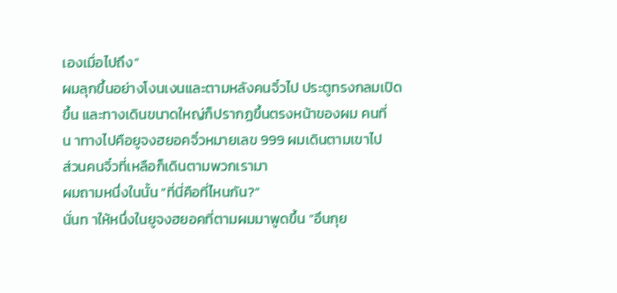เองเมื่อไปถึง”
ผมลุกขึ้นอย่างโงนเงนและตามหลังคนจิ๋วไป ประตูทรงกลมเปิด
ขึ้น และทางเดินขนาดใหญ่ก็ปรากฏขึ้นตรงหน้าของผม คนที่
น าทางไปคือยูจงฮยอคจิ๋วหมายเลข 999 ผมเดินตามเขาไป
ส่วนคนจิ๋วที่เหลือก็เดินตามพวกเรามา
ผมถามหนึ่งในนั้น “ที่นี่คือที่ไหนกัน?”
นั่นท าให้หนึ่งในยูจงฮยอคที่ตามผมมาพูดขึ้น “อึนกุย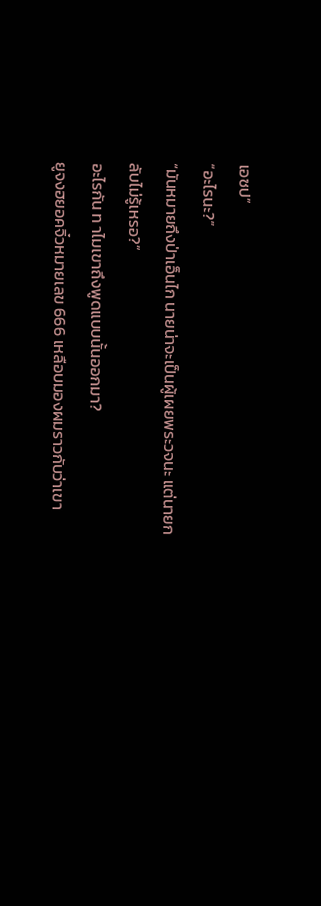เอซป”
“อะไรนะ?”
“มันหมายถึงป่าเอ็นไก นายน่าจะเป็นผู้เผยพระวจนะ แต่นายก
ลับไม่รู้เหรอ?”
อะไรกัน ท าไมเขาถึงพูดแบบนั้นออกมา?
ยูจงฮยอคจิ๋วหมายเลข 666 เหลือบมองผมราวกับว่าเขา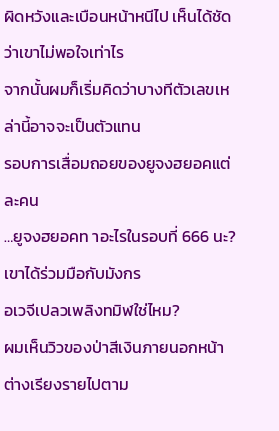ผิดหวังและเบือนหน้าหนีไป เห็นได้ชัดว่าเขาไม่พอใจเท่าไร
จากนั้นผมก็เริ่มคิดว่าบางทีตัวเลขเหล่านี้อาจจะเป็นตัวแทน
รอบการเสื่อมถอยของยูจงฮยอคแต่ละคน
…ยูจงฮยอคท าอะไรในรอบที่ 666 นะ? เขาได้ร่วมมือกับมังกร
อเวจีเปลวเพลิงทมิฬใช่ไหม?
ผมเห็นวิวของป่าสีเงินภายนอกหน้าต่างเรียงรายไปตาม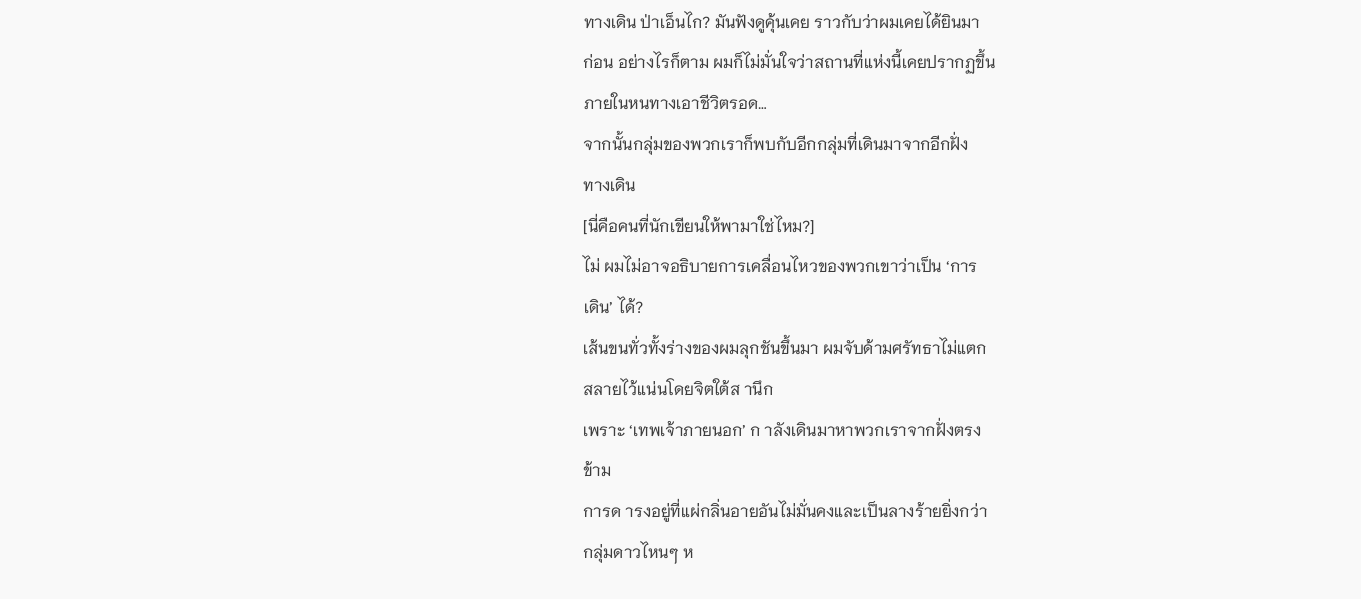ทางเดิน ป่าเอ็นไก? มันฟังดูคุ้นเคย ราวกับว่าผมเคยได้ยินมา
ก่อน อย่างไรก็ตาม ผมก็ไม่มั่นใจว่าสถานที่แห่งนี้เคยปรากฏขึ้น
ภายในหนทางเอาชีวิตรอด…
จากนั้นกลุ่มของพวกเราก็พบกับอีกกลุ่มที่เดินมาจากอีกฝั่ง
ทางเดิน
[นี่คือคนที่นักเขียนให้พามาใช่ไหม?]
ไม่ ผมไม่อาจอธิบายการเคลื่อนไหวของพวกเขาว่าเป็น ‘การ
เดิน’ ได้?
เส้นขนทั่วทั้งร่างของผมลุกชันขึ้นมา ผมจับด้ามศรัทธาไม่แตก
สลายไว้แน่นโดยจิตใต้ส านึก
เพราะ ‘เทพเจ้าภายนอก’ ก าลังเดินมาหาพวกเราจากฝั่งตรง
ข้าม
การด ารงอยู่ที่แผ่กลิ่นอายอันไม่มั่นคงและเป็นลางร้ายยิ่งกว่า
กลุ่มดาวไหนๆ ห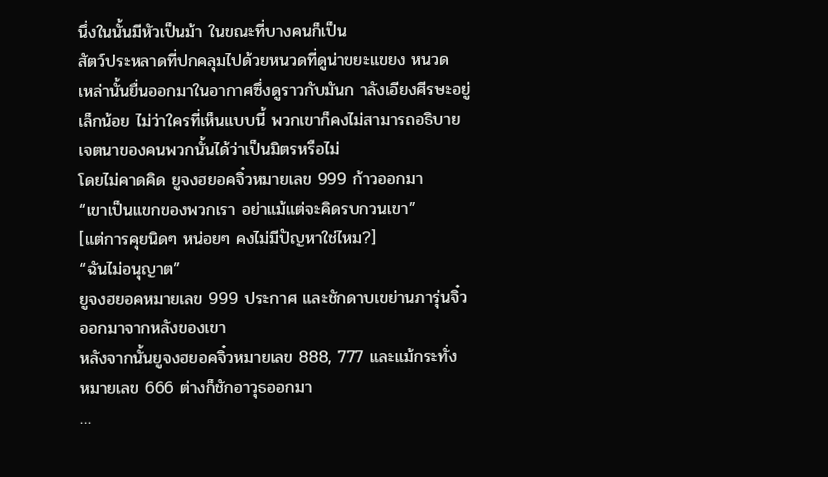นึ่งในนั้นมีหัวเป็นม้า ในขณะที่บางคนก็เป็น
สัตว์ประหลาดที่ปกคลุมไปด้วยหนวดที่ดูน่าขยะแขยง หนวด
เหล่านั้นยื่นออกมาในอากาศซึ่งดูราวกับมันก าลังเอียงศีรษะอยู่
เล็กน้อย ไม่ว่าใครที่เห็นแบบนี้ พวกเขาก็คงไม่สามารถอธิบาย
เจตนาของคนพวกนั้นได้ว่าเป็นมิตรหรือไม่
โดยไม่คาดคิด ยูจงฮยอคจิ๋วหมายเลข 999 ก้าวออกมา
“เขาเป็นแขกของพวกเรา อย่าแม้แต่จะคิดรบกวนเขา”
[แต่การคุยนิดๆ หน่อยๆ คงไม่มีปัญหาใช่ไหม?]
“ฉันไม่อนุญาต”
ยูจงฮยอคหมายเลข 999 ประกาศ และชักดาบเขย่านภารุ่นจิ๋ว
ออกมาจากหลังของเขา
หลังจากนั้นยูจงฮยอคจิ๋วหมายเลข 888, 777 และแม้กระทั่ง
หมายเลข 666 ต่างก็ชักอาวุธออกมา
…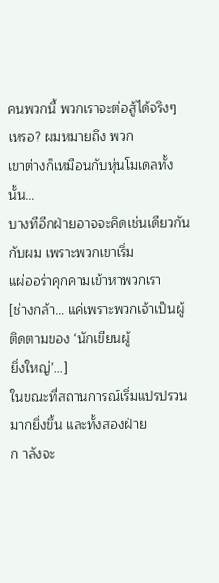คนพวกนี้ พวกเราจะต่อสู้ได้จริงๆ เหรอ? ผมหมายถึง พวก
เขาต่างก็เหมือนกับหุ่นโมเดลทั้งนั้น…
บางทีอีกฝ่ายอาจจะคิดเช่นเดียวกันกับผม เพราะพวกเขาเริ่ม
แผ่ออร่าคุกคามเข้าหาพวกเรา
[ช่างกล้า… แค่เพราะพวกเจ้าเป็นผู้ติดตามของ ‘นักเขียนผู้
ยิ่งใหญ่’…]
ในขณะที่สถานการณ์เริ่มแปรปรวนมากยิ่งขึ้น และทั้งสองฝ่าย
ก าลังจะ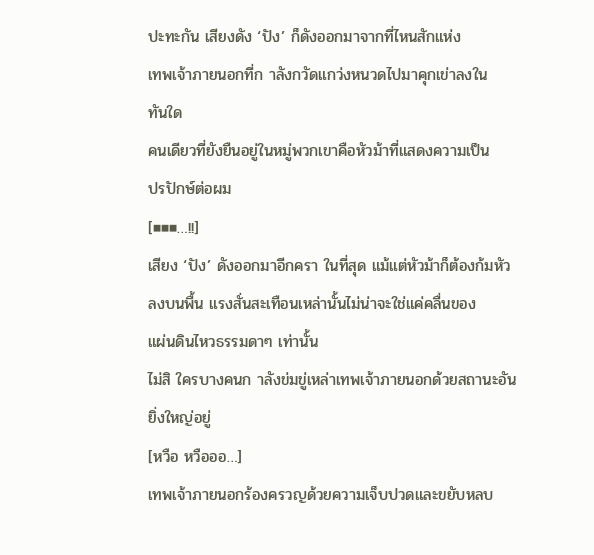ปะทะกัน เสียงดัง ‘ปัง’ ก็ดังออกมาจากที่ไหนสักแห่ง
เทพเจ้าภายนอกที่ก าลังกวัดแกว่งหนวดไปมาคุกเข่าลงใน
ทันใด
คนเดียวที่ยังยืนอยู่ในหมู่พวกเขาคือหัวม้าที่แสดงความเป็น
ปรปักษ์ต่อผม
[■■■…!!]
เสียง ‘ปัง’ ดังออกมาอีกครา ในที่สุด แม้แต่หัวม้าก็ต้องก้มหัว
ลงบนพื้น แรงสั่นสะเทือนเหล่านั้นไม่น่าจะใช่แค่คลื่นของ
แผ่นดินไหวธรรมดาๆ เท่านั้น
ไม่สิ ใครบางคนก าลังข่มขู่เหล่าเทพเจ้าภายนอกด้วยสถานะอัน
ยิ่งใหญ่อยู่
[หวือ หวือออ…]
เทพเจ้าภายนอกร้องครวญด้วยความเจ็บปวดและขยับหลบ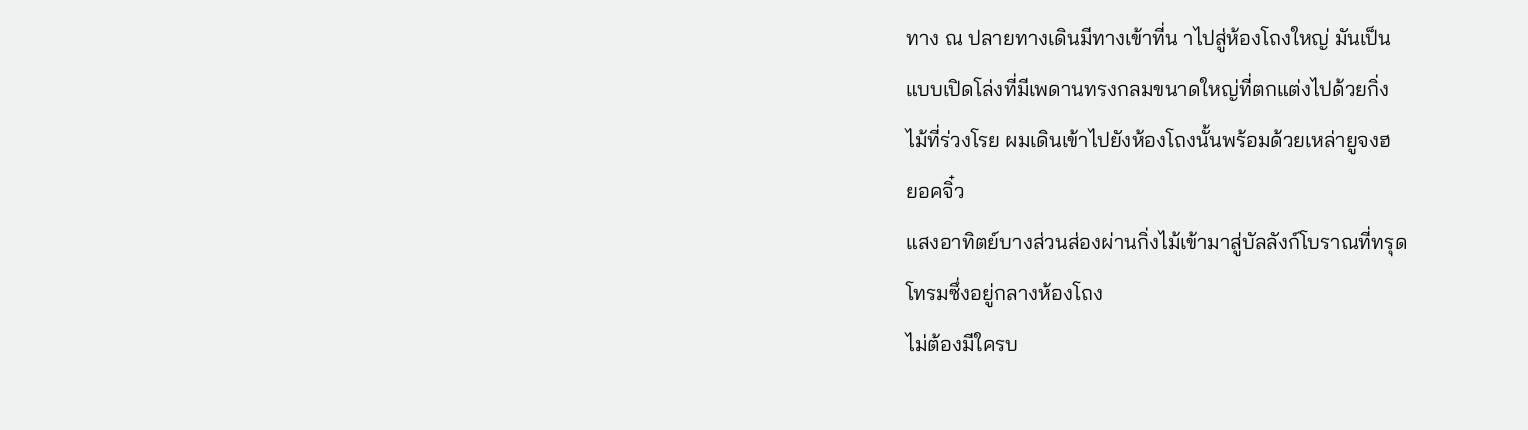ทาง ณ ปลายทางเดินมีทางเข้าที่น าไปสู่ห้องโถงใหญ่ มันเป็น
แบบเปิดโล่งที่มีเพดานทรงกลมขนาดใหญ่ที่ตกแต่งไปด้วยกิ่ง
ไม้ที่ร่วงโรย ผมเดินเข้าไปยังห้องโถงนั้นพร้อมด้วยเหล่ายูจงฮ
ยอคจิ๋ว
แสงอาทิตย์บางส่วนส่องผ่านกิ่งไม้เข้ามาสู่บัลลังก์โบราณที่ทรุด
โทรมซึ่งอยู่กลางห้องโถง
ไม่ต้องมีใครบ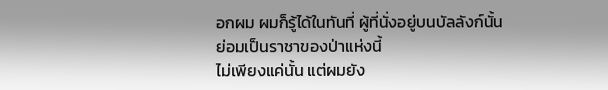อกผม ผมก็รู้ได้ในทันที่ ผู้ที่นั่งอยู่บนบัลลังก์นั้น
ย่อมเป็นราชาของป่าแห่งนี้
ไม่เพียงแค่นั้น แต่ผมยัง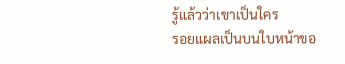รู้แล้วว่าเขาเป็นใคร
รอยแผลเป็นบนใบหน้าขอ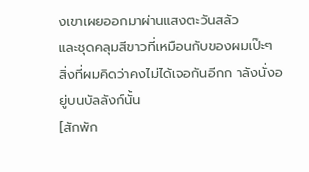งเขาเผยออกมาผ่านแสงตะวันสลัว
และชุดคลุมสีขาวที่เหมือนกับของผมเป๊ะๆ
สิ่งที่ผมคิดว่าคงไม่ได้เจอกันอีกก าลังนั่งอยู่บนบัลลังก์นั้น
[สักพัก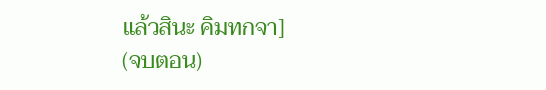แล้วสินะ คิมทกจา]
(จบตอน)